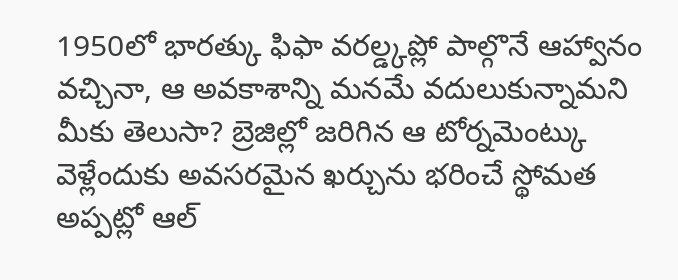1950లో భారత్కు ఫిఫా వరల్డ్కప్లో పాల్గొనే ఆహ్వానం వచ్చినా, ఆ అవకాశాన్ని మనమే వదులుకున్నామని మీకు తెలుసా? బ్రెజిల్లో జరిగిన ఆ టోర్నమెంట్కు వెళ్లేందుకు అవసరమైన ఖర్చును భరించే స్థోమత అప్పట్లో ఆల్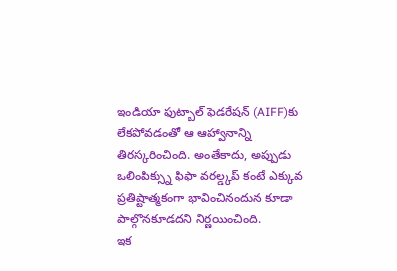ఇండియా ఫుట్బాల్ ఫెడరేషన్ (AIFF)కు లేకపోవడంతో ఆ ఆహ్వానాన్ని తిరస్కరించింది. అంతేకాదు, అప్పుడు ఒలింపిక్స్ను ఫిఫా వరల్డ్కప్ కంటే ఎక్కువ ప్రతిష్టాత్మకంగా భావించినందున కూడా పాల్గొనకూడదని నిర్ణయించింది.
ఇక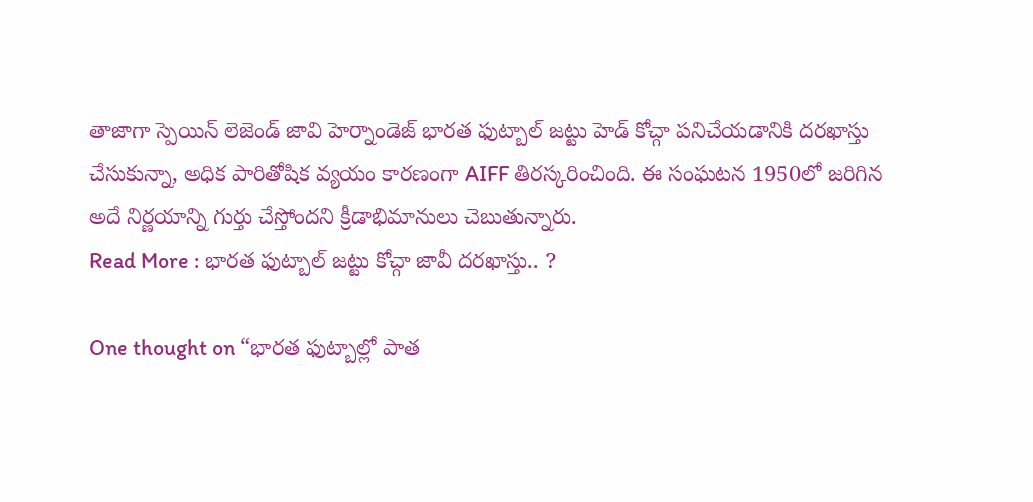తాజాగా స్పెయిన్ లెజెండ్ జావి హెర్నాండెజ్ భారత ఫుట్బాల్ జట్టు హెడ్ కోచ్గా పనిచేయడానికి దరఖాస్తు చేసుకున్నా, అధిక పారితోషిక వ్యయం కారణంగా AIFF తిరస్కరించింది. ఈ సంఘటన 1950లో జరిగిన అదే నిర్ణయాన్ని గుర్తు చేస్తోందని క్రీడాభిమానులు చెబుతున్నారు.
Read More : భారత ఫుట్బాల్ జట్టు కోచ్గా జావీ దరఖాస్తు.. ?

One thought on “భారత ఫుట్బాల్లో పాత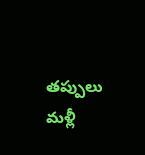తప్పులు మళ్లీ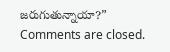జరుగుతున్నాయా?”
Comments are closed.